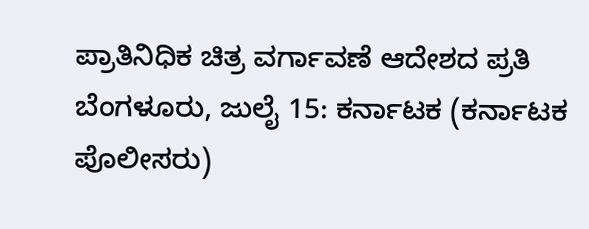ಪ್ರಾತಿನಿಧಿಕ ಚಿತ್ರ ವರ್ಗಾವಣೆ ಆದೇಶದ ಪ್ರತಿ
ಬೆಂಗಳೂರು, ಜುಲೈ 15: ಕರ್ನಾಟಕ (ಕರ್ನಾಟಕ ಪೊಲೀಸರು)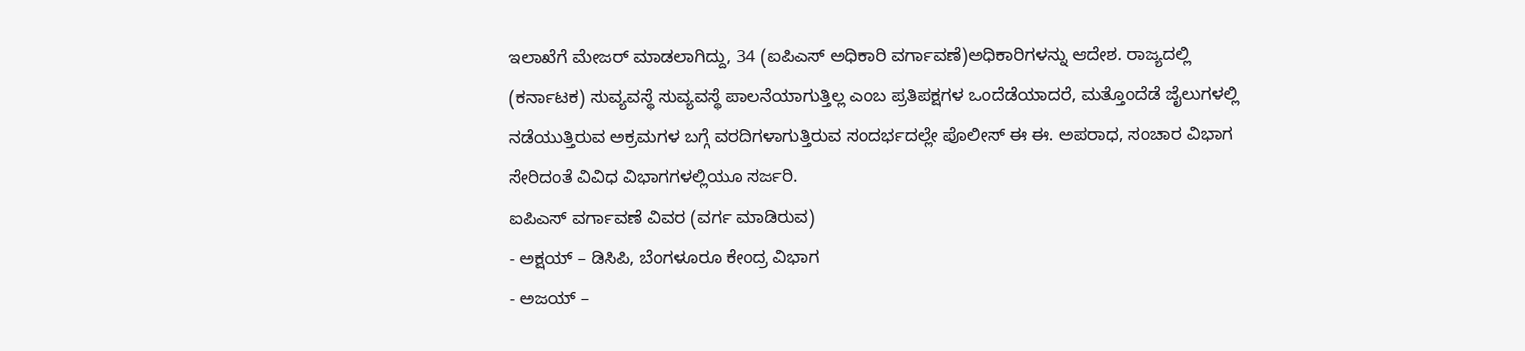ಇಲಾಖೆಗೆ ಮೇಜರ್ ಮಾಡಲಾಗಿದ್ದು, 34 (ಐಪಿಎಸ್ ಅಧಿಕಾರಿ ವರ್ಗಾವಣೆ)ಅಧಿಕಾರಿಗಳನ್ನು ಆದೇಶ. ರಾಜ್ಯದಲ್ಲಿ (ಕರ್ನಾಟಕ) ಸುವ್ಯವಸ್ಥೆ ಸುವ್ಯವಸ್ಥೆ ಪಾಲನೆಯಾಗುತ್ತಿಲ್ಲ ಎಂಬ ಪ್ರತಿಪಕ್ಷಗಳ ಒಂದೆಡೆಯಾದರೆ, ಮತ್ತೊಂದೆಡೆ ಜೈಲುಗಳಲ್ಲಿ ನಡೆಯುತ್ತಿರುವ ಅಕ್ರಮಗಳ ಬಗ್ಗೆ ವರದಿಗಳಾಗುತ್ತಿರುವ ಸಂದರ್ಭದಲ್ಲೇ ಪೊಲೀಸ್ ಈ ಈ. ಅಪರಾಧ, ಸಂಚಾರ ವಿಭಾಗ ಸೇರಿದಂತೆ ವಿವಿಧ ವಿಭಾಗಗಳಲ್ಲಿಯೂ ಸರ್ಜರಿ.
ಐಪಿಎಸ್ ವರ್ಗಾವಣೆ ವಿವರ (ವರ್ಗ ಮಾಡಿರುವ)
- ಅಕ್ಷಯ್ – ಡಿಸಿಪಿ, ಬೆಂಗಳೂರೂ ಕೇಂದ್ರ ವಿಭಾಗ
- ಅಜಯ್ –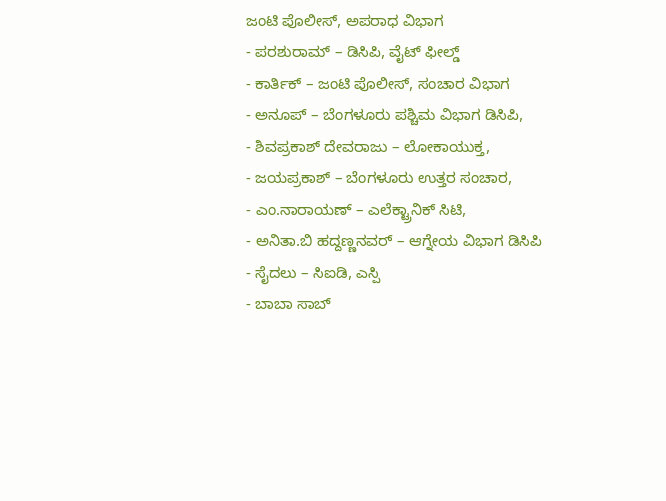ಜಂಟಿ ಪೊಲೀಸ್, ಅಪರಾಧ ವಿಭಾಗ
- ಪರಶುರಾಮ್ – ಡಿಸಿಪಿ, ವೈಟ್ ಫೀಲ್ಡ್
- ಕಾರ್ತಿಕ್ – ಜಂಟಿ ಪೊಲೀಸ್, ಸಂಚಾರ ವಿಭಾಗ
- ಅನೂಪ್ – ಬೆಂಗಳೂರು ಪಶ್ಚಿಮ ವಿಭಾಗ ಡಿಸಿಪಿ,
- ಶಿವಪ್ರಕಾಶ್ ದೇವರಾಜು – ಲೋಕಾಯುಕ್ತ,
- ಜಯಪ್ರಕಾಶ್ – ಬೆಂಗಳೂರು ಉತ್ತರ ಸಂಚಾರ,
- ಎಂ.ನಾರಾಯಣ್ – ಎಲೆಕ್ಟ್ರಾನಿಕ್ ಸಿಟಿ,
- ಅನಿತಾ.ಬಿ ಹದ್ದಣ್ಣನವರ್ – ಆಗ್ನೇಯ ವಿಭಾಗ ಡಿಸಿಪಿ
- ಸೈದಲು – ಸಿಐಡಿ, ಎಸ್ಪಿ
- ಬಾಬಾ ಸಾಬ್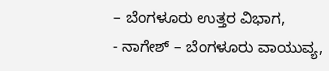– ಬೆಂಗಳೂರು ಉತ್ತರ ವಿಭಾಗ,
- ನಾಗೇಶ್ – ಬೆಂಗಳೂರು ವಾಯುವ್ಯ,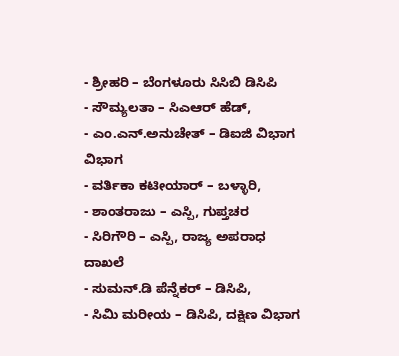- ಶ್ರೀಹರಿ – ಬೆಂಗಳೂರು ಸಿಸಿಬಿ ಡಿಸಿಪಿ
- ಸೌಮ್ಯಲತಾ – ಸಿಎಆರ್ ಹೆಡ್,
- ಎಂ.ಎನ್.ಅನುಚೇತ್ – ಡಿಐಜಿ ವಿಭಾಗ ವಿಭಾಗ
- ವರ್ತಿಕಾ ಕಟೀಯಾರ್ – ಬಳ್ಳಾರಿ,
- ಶಾಂತರಾಜು – ಎಸ್ಪಿ, ಗುಪ್ತಚರ
- ಸಿರಿಗೌರಿ – ಎಸ್ಪಿ, ರಾಜ್ಯ ಅಪರಾಧ ದಾಖಲೆ
- ಸುಮನ್.ಡಿ ಪೆನ್ನೆಕರ್ – ಡಿಸಿಪಿ,
- ಸಿಮಿ ಮರೀಯ – ಡಿಸಿಪಿ, ದಕ್ಷಿಣ ವಿಭಾಗ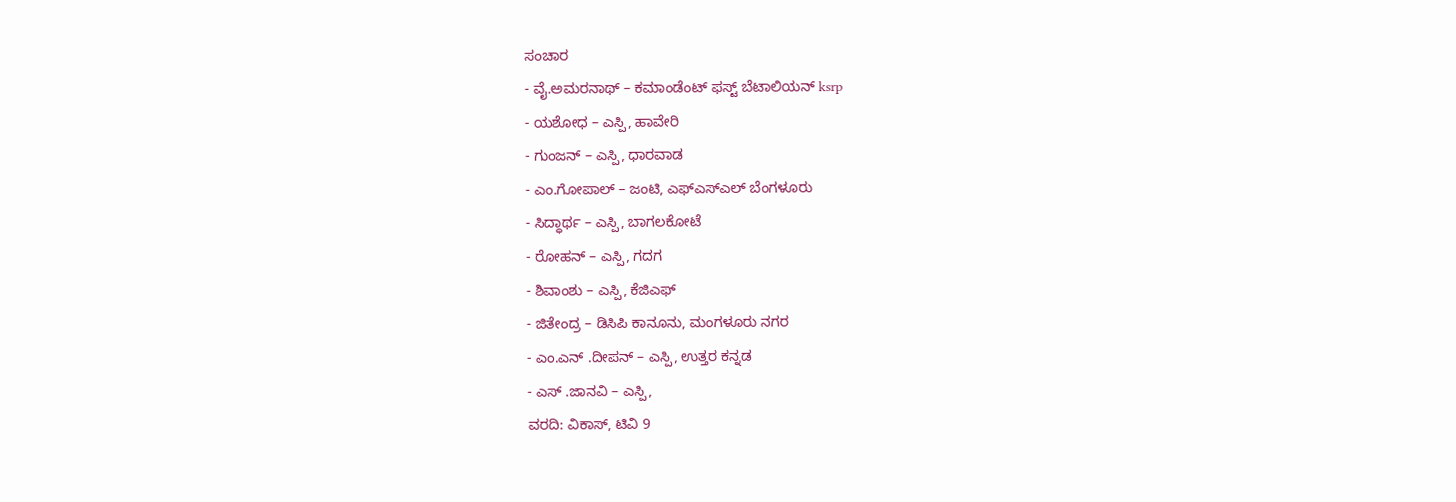ಸಂಚಾರ
- ವೈ.ಅಮರನಾಥ್ – ಕಮಾಂಡೆಂಟ್ ಫಸ್ಟ್ ಬೆಟಾಲಿಯನ್ ksrp
- ಯಶೋಧ – ಎಸ್ಪಿ, ಹಾವೇರಿ
- ಗುಂಜನ್ – ಎಸ್ಪಿ, ಧಾರವಾಡ
- ಎಂ.ಗೋಪಾಲ್ – ಜಂಟಿ, ಎಫ್ಎಸ್ಎಲ್ ಬೆಂಗಳೂರು
- ಸಿದ್ಧಾರ್ಥ – ಎಸ್ಪಿ, ಬಾಗಲಕೋಟೆ
- ರೋಹನ್ – ಎಸ್ಪಿ, ಗದಗ
- ಶಿವಾಂಶು – ಎಸ್ಪಿ, ಕೆಜಿಎಫ್
- ಜಿತೇಂದ್ರ – ಡಿಸಿಪಿ ಕಾನೂನು, ಮಂಗಳೂರು ನಗರ
- ಎಂ.ಎನ್ .ದೀಪನ್ – ಎಸ್ಪಿ, ಉತ್ತರ ಕನ್ನಡ
- ಎಸ್ .ಜಾನವಿ – ಎಸ್ಪಿ,
ವರದಿ: ವಿಕಾಸ್, ಟಿವಿ 9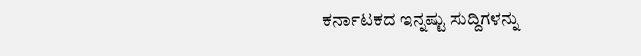ಕರ್ನಾಟಕದ ಇನ್ನಷ್ಟು ಸುದ್ದಿಗಳನ್ನು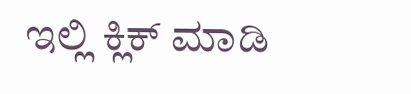ಇಲ್ಲಿ ಕ್ಲಿಕ್ ಮಾಡಿ